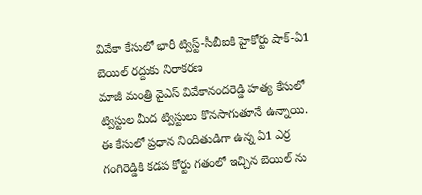వివేకా కేసులో భారీ ట్విస్ట్-సీబీఐకి హైకోర్టు షాక్-ఏ1 బెయిల్ రద్దుకు నిరాకరణ
మాజీ మంత్రి వైఎస్ వివేకానందరెడ్డి హత్య కేసులో ట్విస్టుల మీద ట్విస్టులు కొనసాగుతూనే ఉన్నాయి. ఈ కేసులో ప్రధాన నిందితుడిగా ఉన్న ఏ1 ఎర్ర గంగిరెడ్డికి కడప కోర్టు గతంలో ఇచ్చిన బెయిల్ ను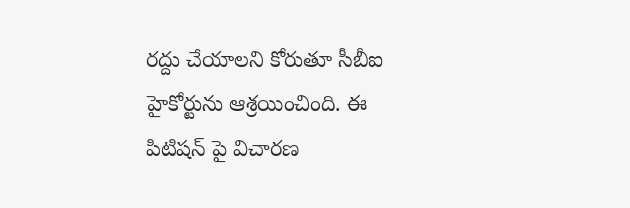రద్దు చేయాలని కోరుతూ సీబీఐ హైకోర్టును ఆశ్రయించింది. ఈ పిటిషన్ పై విచారణ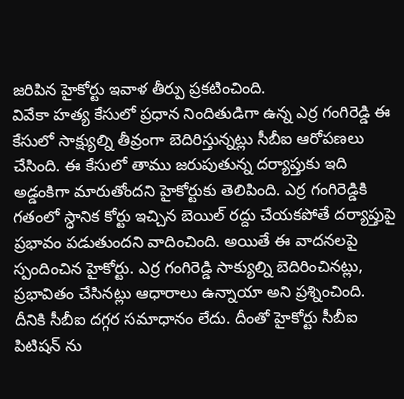జరిపిన హైకోర్టు ఇవాళ తీర్పు ప్రకటించింది.
వివేకా హత్య కేసులో ప్రధాన నిందితుడిగా ఉన్న ఎర్ర గంగిరెడ్డి ఈ కేసులో సాక్ష్యుల్ని తీవ్రంగా బెదిరిస్తున్నట్లు సీబీఐ ఆరోపణలు చేసింది. ఈ కేసులో తాము జరుపుతున్న దర్యాప్తుకు ఇది అడ్డంకిగా మారుతోందని హైకోర్టుకు తెలిపింది. ఎర్ర గంగిరెడ్డికి గతంలో స్ధానిక కోర్టు ఇచ్చిన బెయిల్ రద్దు చేయకపోతే దర్యాప్తుపై ప్రభావం పడుతుందని వాదించింది. అయితే ఈ వాదనలపై స్పందించిన హైకోర్టు. ఎర్ర గంగిరెడ్డి సాక్యుల్ని బెదిరించినట్లు, ప్రభావితం చేసినట్లు ఆధారాలు ఉన్నాయా అని ప్రశ్నించింది. దీనికి సీబీఐ దగ్గర సమాధానం లేదు. దీంతో హైకోర్టు సీబీఐ పిటిషన్ ను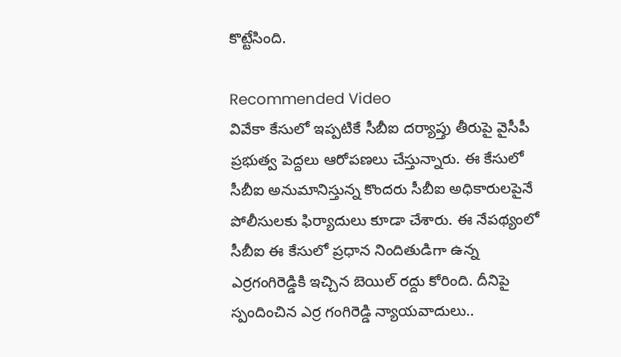కొట్టేసింది.

Recommended Video
వివేకా కేసులో ఇప్పటికే సీబీఐ దర్యాప్తు తీరుపై వైసీపీ ప్రభుత్వ పెద్దలు ఆరోపణలు చేస్తున్నారు. ఈ కేసులో సీబీఐ అనుమానిస్తున్న కొందరు సీబీఐ అధికారులపైనే పోలీసులకు ఫిర్యాదులు కూడా చేశారు. ఈ నేపథ్యంలో సీబీఐ ఈ కేసులో ప్రధాన నిందితుడిగా ఉన్న ఎర్రగంగిరెడ్డికి ఇచ్చిన బెయిల్ రద్దు కోరింది. దీనిపై స్పందించిన ఎర్ర గంగిరెడ్డి న్యాయవాదులు..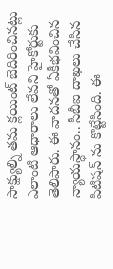సాక్ష్యుల్ని తమ క్లయింట్ బెదిరించినట్లు ఎలాంటి ఆధారాలు లేవని హైకోర్టుకు తెలిపారు. ఈ వాదనతో ఏకీభవించిన న్యాయస్ధానం.. సీబీఐ దాఖలు చేసిన పిటిషన్ ను కొట్టేసింది. ఈ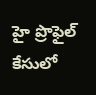హై ప్రొఫైల్ కేసులో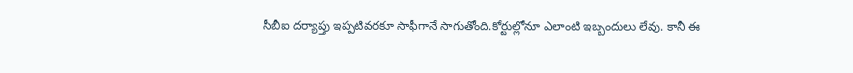సీబీఐ దర్యాప్తు ఇప్పటివరకూ సాఫీగానే సాగుతోంది.కోర్టుల్లోనూ ఎలాంటి ఇబ్బందులు లేవు. కానీ ఈ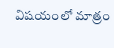విషయంలో మాత్రం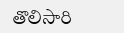తొలిసారి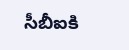సీబీఐకి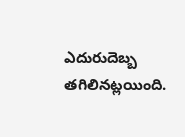ఎదురుదెబ్బ తగిలినట్లయింది.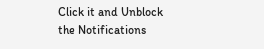Click it and Unblock the Notifications